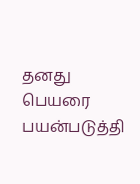தனது பெயரை பயன்படுத்தி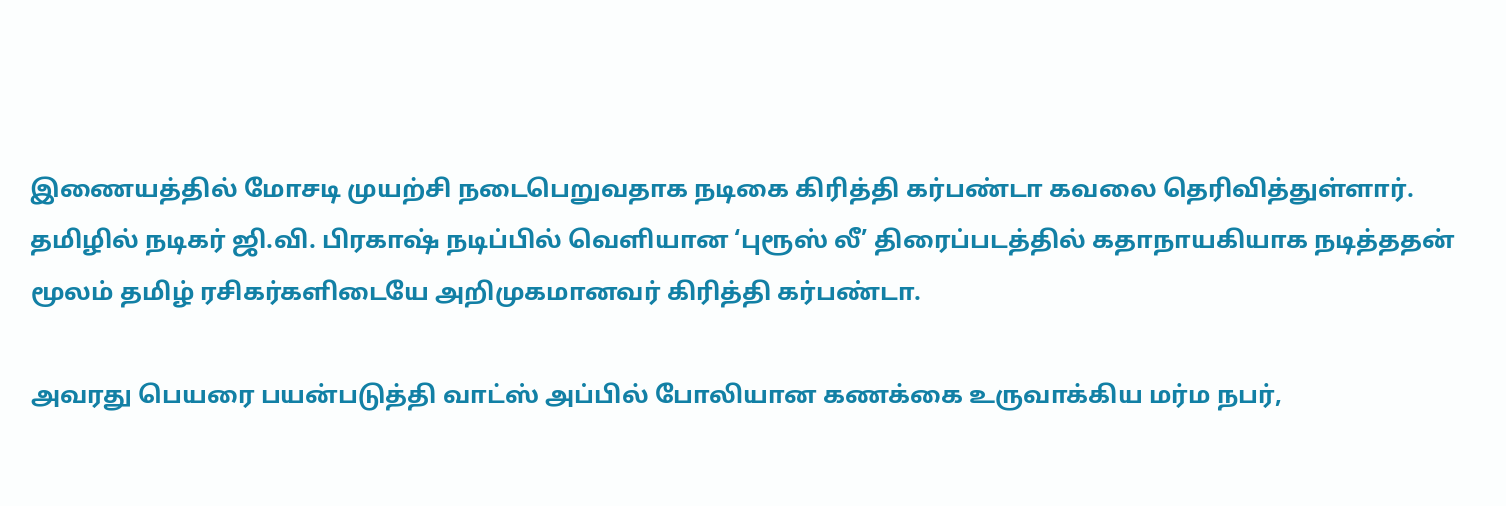இணையத்தில் மோசடி முயற்சி நடைபெறுவதாக நடிகை கிரித்தி கர்பண்டா கவலை தெரிவித்துள்ளார். தமிழில் நடிகர் ஜி.வி. பிரகாஷ் நடிப்பில் வெளியான ‘புரூஸ் லீ’ திரைப்படத்தில் கதாநாயகியாக நடித்ததன் மூலம் தமிழ் ரசிகர்களிடையே அறிமுகமானவர் கிரித்தி கர்பண்டா.

அவரது பெயரை பயன்படுத்தி வாட்ஸ் அப்பில் போலியான கணக்கை உருவாக்கிய மர்ம நபர்,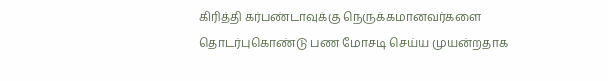கிரித்தி கர்பண்டாவுக்கு நெருக்கமானவர்களை தொடர்புகொண்டு பண மோசடி செய்ய முயன்றதாக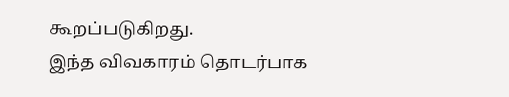கூறப்படுகிறது.
இந்த விவகாரம் தொடர்பாக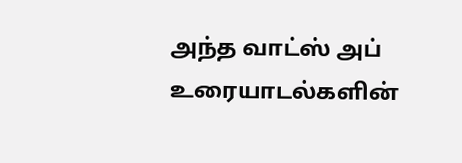அந்த வாட்ஸ் அப் உரையாடல்களின்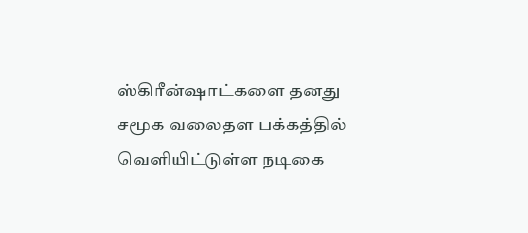ஸ்கிரீன்ஷாட்களை தனது சமூக வலைதள பக்கத்தில் வெளியிட்டுள்ள நடிகை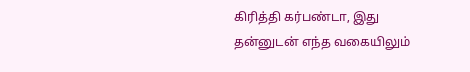கிரித்தி கர்பண்டா, இது தன்னுடன் எந்த வகையிலும்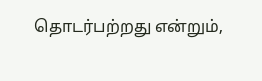தொடர்பற்றது என்றும்,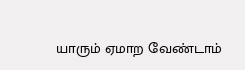யாரும் ஏமாற வேண்டாம்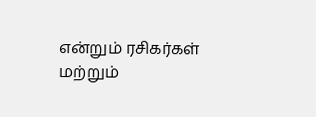என்றும் ரசிகர்கள் மற்றும்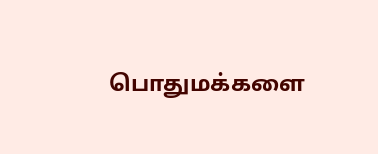பொதுமக்களை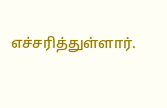எச்சரித்துள்ளார்.